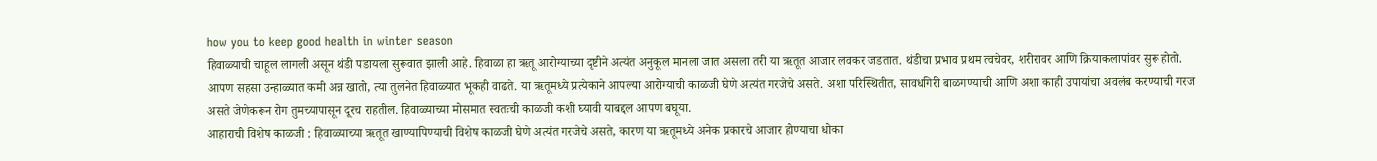how you to keep good health in winter season
हिवाळ्याची चाहूल लागली असून थंडी पडायला सुरूवात झाली आहे. हिवाळा हा ऋतू आरोग्याच्या दृष्टीने अत्यंत अनुकूल मानला जात असला तरी या ऋतूत आजार लवकर जडतात. थंडीचा प्रभाव प्रथम त्वचेवर, शरीरावर आणि क्रियाकलापांवर सुरू होतो. आपण सहसा उन्हाळ्यात कमी अन्न खातो, त्या तुलनेत हिवाळ्यात भूकही वाढते. या ऋतूमध्ये प्रत्येकाने आपल्या आरोग्याची काळजी घेणे अत्यंत गरजेचे असते. अशा परिस्थितीत, सावधगिरी बाळगण्याची आणि अशा काही उपायांचा अवलंब करण्याची गरज असते जेणेकरून रोग तुमच्यापासून दूरच राहतील. हिवाळ्याच्या मोसमात स्वतःची काळजी कशी घ्यावी याबद्दल आपण बघूया.
आहाराची विशेष काळजी : हिवाळ्याच्या ऋतूत खाण्यापिण्याची विशेष काळजी घेणे अत्यंत गरजेचे असते, कारण या ऋतूमध्ये अनेक प्रकारचे आजार होण्याचा धोका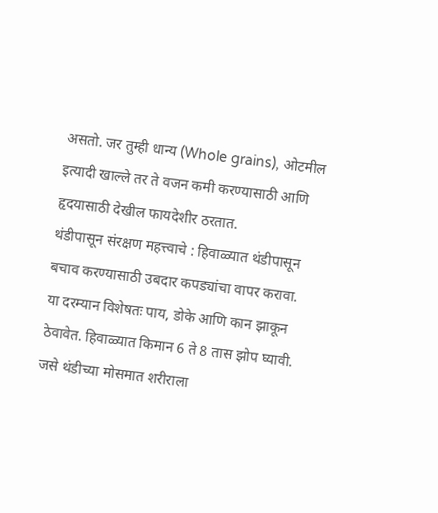असतो. जर तुम्ही धान्य (Whole grains), ओटमील इत्यादी खाल्ले तर ते वजन कमी करण्यासाठी आणि हृदयासाठी देखील फायदेशीर ठरतात.
थंडीपासून संरक्षण महत्त्वाचे : हिवाळ्यात थंडीपासून बचाव करण्यासाठी उबदार कपड्यांचा वापर करावा. या दरम्यान विशेषतः पाय, डोके आणि कान झाकून ठेवावेत. हिवाळ्यात किमान 6 ते 8 तास झोप घ्यावी. जसे थंडीच्या मोसमात शरीराला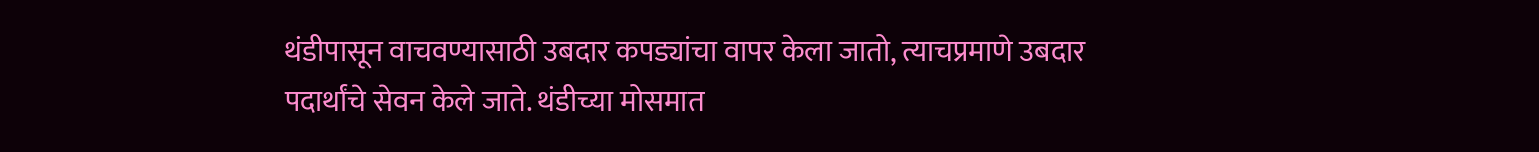थंडीपासून वाचवण्यासाठी उबदार कपड्यांचा वापर केला जातो, त्याचप्रमाणे उबदार पदार्थांचे सेवन केले जाते. थंडीच्या मोसमात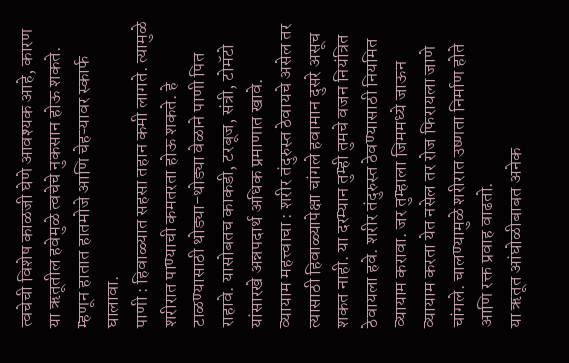त्वचेची विशेष काळजी घेणे आवश्यक आहे, कारण या ऋतूतील हवेमुळे त्वचेचे नुकसान होऊ शकते. म्हणून हातात हातमोजे आणि चेहऱ्यावर स्कार्फ घालावा.
पाणी : हिवाळ्यात सहसा तहान कमी लागते. त्यामुळे शरीरात पाण्याची कमतरता होऊ शकते. हे टाळण्यासाठी थोड्या-थोड्या वेळाने पाणी पित राहावे. यासोबतच काकडी, टरबूज, संत्री, टोमॅटो यांसारखे अन्नपदार्थ अधिक प्रमाणात खावे.
व्यायाम महत्त्वाचा : शरीर तंदुरुस्त ठेवायचे असेल तर त्यासाठी हिवाळ्यापेक्षा चांगले हवामान दुसरे असूच शकत नाही. या दरम्यान तुम्ही तुमचे वजन नियंत्रित ठेवायला हवे. शरीर तंदुरुस्त ठेवण्यासाठी नियमित व्यायाम करावा. जर तुम्हाला जिममध्ये जाऊन व्यायाम करता येत नसेल तर रोज फिरायला जाणे चांगले. चालण्यामुळे शरीरात उष्णता निर्माण होते आणि रक्त प्रवाह वाढतो.
या ऋतूत आंघोळीबाबत अनेक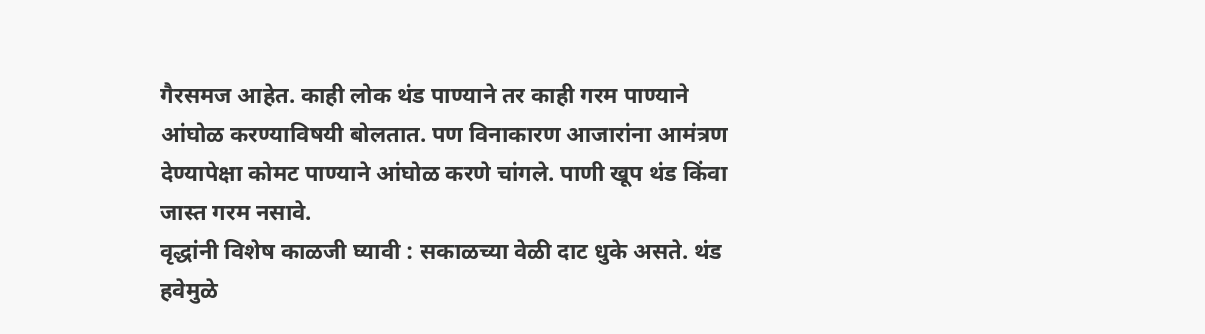गैरसमज आहेत. काही लोक थंड पाण्याने तर काही गरम पाण्याने आंघोळ करण्याविषयी बोलतात. पण विनाकारण आजारांना आमंत्रण देण्यापेक्षा कोमट पाण्याने आंघोळ करणे चांगले. पाणी खूप थंड किंवा जास्त गरम नसावे.
वृद्धांनी विशेष काळजी घ्यावी : सकाळच्या वेळी दाट धुके असते. थंड हवेमुळे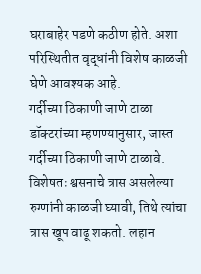घराबाहेर पडणे कठीण होते. अशा परिस्थितीत वृद्धांनी विशेष काळजी घेणे आवश्यक आहे.
गर्दीच्या ठिकाणी जाणे टाळा
डॉक्टरांच्या म्हणण्यानुसार, जास्त गर्दीच्या ठिकाणी जाणे टाळावे. विशेषतः श्वसनाचे त्रास असलेल्या रुग्णांनी काळजी घ्यावी, तिथे त्यांचा त्रास खूप वाढू शकतो. लहान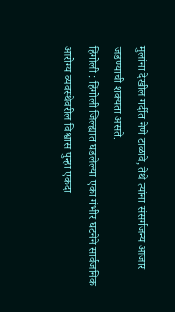मुलांना देखील गर्दीत नेणे टाळावे, तेथे त्यांना संसर्गजन्य आजार जडण्याची शक्यता असते.
हिंगोली : हिंगोली जिल्ह्यात घडलेल्या एका गंभीर घटनेने सार्वजनिक आरोग्य व्यवस्थेवरील विश्वास पुन्हा एकदा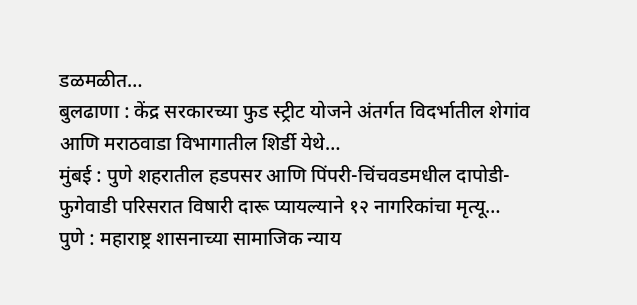डळमळीत…
बुलढाणा : केंद्र सरकारच्या फुड स्ट्रीट योजने अंतर्गत विदर्भातील शेगांव आणि मराठवाडा विभागातील शिर्डी येथे…
मुंबई : पुणे शहरातील हडपसर आणि पिंपरी-चिंचवडमधील दापोडी-फुगेवाडी परिसरात विषारी दारू प्यायल्याने १२ नागरिकांचा मृत्यू…
पुणे : महाराष्ट्र शासनाच्या सामाजिक न्याय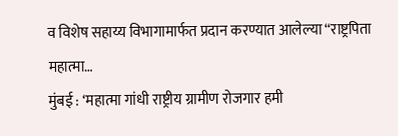व विशेष सहाय्य विभागामार्फत प्रदान करण्यात आलेल्या “राष्ट्रपिता महात्मा…
मुंबई : ‘महात्मा गांधी राष्ट्रीय ग्रामीण रोजगार हमी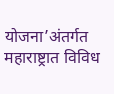योजना’अंतर्गत महाराष्ट्रात विविध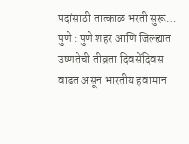पदांसाठी तात्काळ भरती सुरू…
पुणे : पुणे शहर आणि जिल्ह्यात उष्णतेची तीव्रता दिवसेंदिवस वाढत असून भारतीय हवामान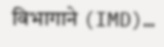विभागाने (IMD)…